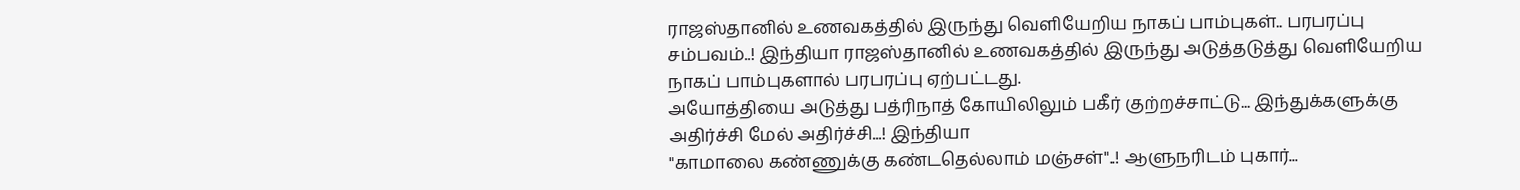ராஜஸ்தானில் உணவகத்தில் இருந்து வெளியேறிய நாகப் பாம்புகள்.. பரபரப்பு சம்பவம்..! இந்தியா ராஜஸ்தானில் உணவகத்தில் இருந்து அடுத்தடுத்து வெளியேறிய நாகப் பாம்புகளால் பரபரப்பு ஏற்பட்டது.
அயோத்தியை அடுத்து பத்ரிநாத் கோயிலிலும் பகீர் குற்றச்சாட்டு... இந்துக்களுக்கு அதிர்ச்சி மேல் அதிர்ச்சி...! இந்தியா
"காமாலை கண்ணுக்கு கண்டதெல்லாம் மஞ்சள்"..! ஆளுநரிடம் புகார்...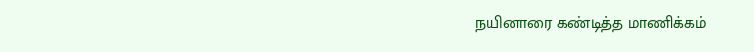நயினாரை கண்டித்த மாணிக்கம்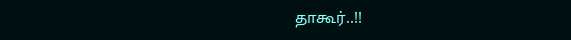தாகூர்..!!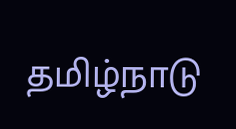தமிழ்நாடு